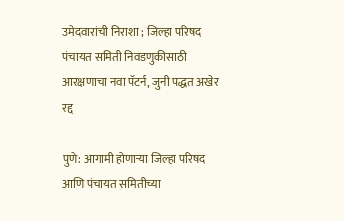उमेदवारांची निराशा ; जिल्हा परिषद पंचायत समिती निवडणुकीसाठी आरक्षणाचा नवा पॅटर्न, जुनी पद्धत अखेर रद्द

पुणे: आगामी होणाऱ्या जिल्हा परिषद आणि पंचायत समितीच्या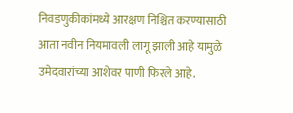निवडणुकीकांमध्ये आरक्षण निश्चित करण्यासाठी आता नवीन नियमावली लागू झाली आहे यामुळे उमेदवारांच्या आशेवर पाणी फिरले आहे.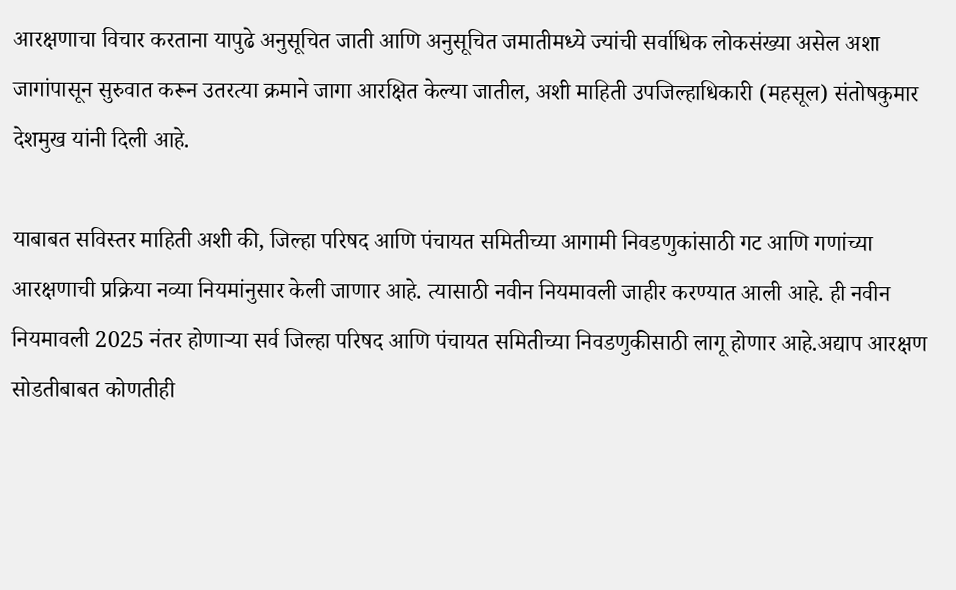आरक्षणाचा विचार करताना यापुढे अनुसूचित जाती आणि अनुसूचित जमातीमध्ये ज्यांची सर्वाधिक लोकसंख्या असेल अशा जागांपासून सुरुवात करून उतरत्या क्रमाने जागा आरक्षित केल्या जातील, अशी माहिती उपजिल्हाधिकारी (महसूल) संतोषकुमार देशमुख यांनी दिली आहे.

याबाबत सविस्तर माहिती अशी की, जिल्हा परिषद आणि पंचायत समितीच्या आगामी निवडणुकांसाठी गट आणि गणांच्या आरक्षणाची प्रक्रिया नव्या नियमांनुसार केली जाणार आहे. त्यासाठी नवीन नियमावली जाहीर करण्यात आली आहे. ही नवीन नियमावली 2025 नंतर होणाऱ्या सर्व जिल्हा परिषद आणि पंचायत समितीच्या निवडणुकीसाठी लागू होणार आहे.अद्याप आरक्षण सोडतीबाबत कोणतीही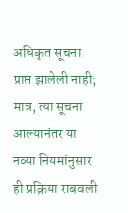अधिकृत सूचना प्राप्त झालेली नाही; मात्र, त्या सूचना आल्यानंतर या नव्या नियमांनुसार ही प्रक्रिया राबवली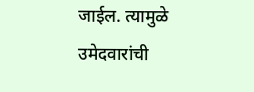जाईल. त्यामुळे उमेदवारांची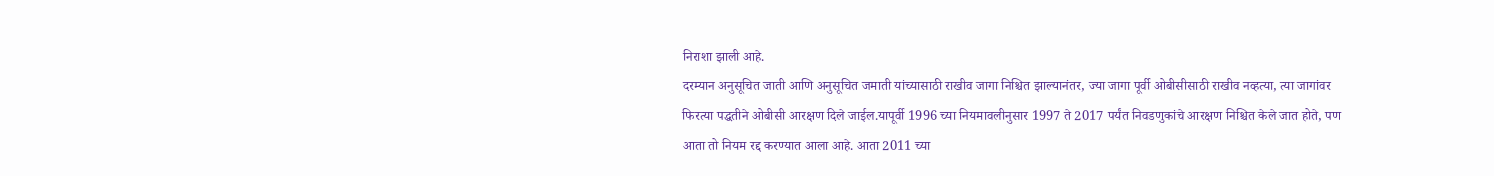निराशा झाली आहे.
दरम्यान अनुसूचित जाती आणि अनुसूचित जमाती यांच्यासाठी राखीव जागा निश्चित झाल्यानंतर, ज्या जागा पूर्वी ओबीसीसाठी राखीव नव्हत्या, त्या जागांवर फिरत्या पद्धतीने ओबीसी आरक्षण दिले जाईल.यापूर्वी 1996 च्या नियमावलीनुसार 1997 ते 2017 पर्यंत निवडणुकांचे आरक्षण निश्चित केले जात होते, पण आता तो नियम रद्द करण्यात आला आहे. आता 2011 च्या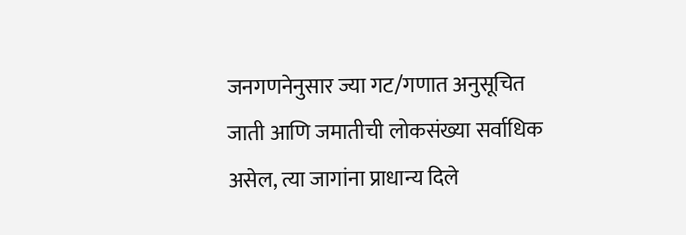जनगणनेनुसार ज्या गट/गणात अनुसूचित जाती आणि जमातीची लोकसंख्या सर्वाधिक असेल, त्या जागांना प्राधान्य दिले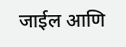जाईल आणि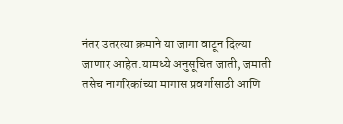नंतर उतरत्या क्रमाने या जागा वाटून दिल्या जाणार आहेत.यामध्ये अनुसूचित जाती, जमाती तसेच नागरिकांच्या मागास प्रवर्गासाठी आणि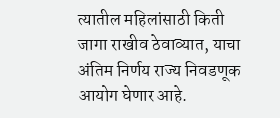त्यातील महिलांसाठी किती जागा राखीव ठेवाव्यात, याचा अंतिम निर्णय राज्य निवडणूक आयोग घेणार आहे.